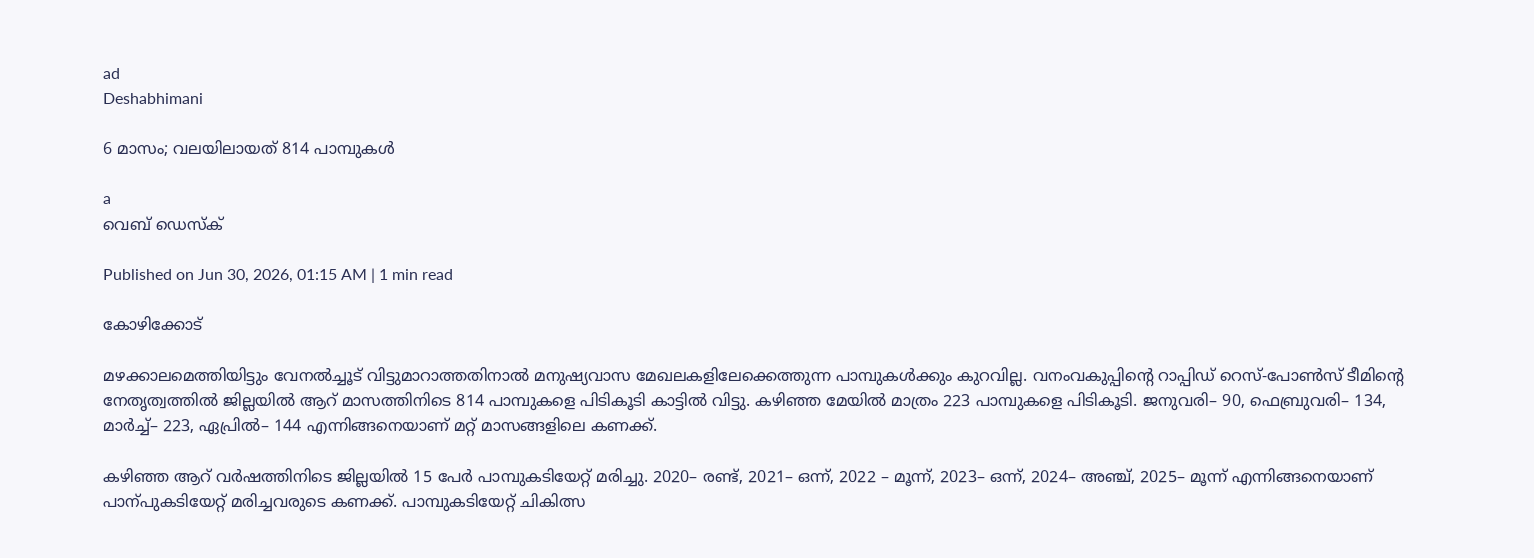ad
Deshabhimani

6 മാസം; വലയിലായത് 814 പാമ്പുകൾ

a
വെബ് ഡെസ്ക്

Published on Jun 30, 2026, 01:15 AM | 1 min read

കോഴിക്കോട്

മഴക്കാലമെത്തിയിട്ടും വേനൽച്ചൂട് വിട്ടുമാറാത്തതിനാൽ മനുഷ്യവാസ മേഖലകളിലേക്കെത്തുന്ന പാമ്പുകൾക്കും കുറവില്ല. വനംവകുപ്പിന്റെ റാപ്പിഡ് റെസ്-പോൺസ് ടീമിന്റെ നേതൃത്വത്തിൽ ജില്ലയിൽ ആറ് മാസത്തിനിടെ 814 പാമ്പുകളെ പിടികൂടി കാട്ടിൽ വിട്ടു. കഴിഞ്ഞ മേയിൽ മാത്രം 223 പാമ്പുകളെ പിടികൂടി. ജനുവരി– 90, ഫെബ്രുവരി– 134, മാര്‍ച്ച്– 223, ഏപ്രിൽ– 144 എന്നിങ്ങനെയാണ് മറ്റ് മാസങ്ങളിലെ കണക്ക്.

കഴിഞ്ഞ ആറ് വര്‍ഷത്തിനിടെ ജില്ലയിൽ 15 പേര്‍ പാമ്പുകടിയേറ്റ് മരിച്ചു. 2020– രണ്ട്, 2021– ഒന്ന്, 2022 – മൂന്ന്, 2023– ഒന്ന്, 2024– അഞ്ച്, 2025– മൂന്ന് എന്നിങ്ങനെയാണ്‌ പാന്പുകടിയേറ്റ് മരിച്ചവരുടെ കണക്ക്. പാമ്പുകടിയേറ്റ്‌ ചികിത്സ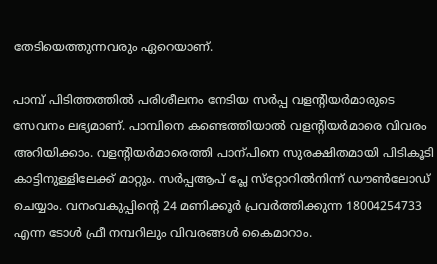തേടിയെത്തുന്നവരും ഏറെയാണ്.

പാമ്പ് പിടിത്തത്തിൽ പരിശീലനം നേടിയ സർപ്പ വളന്റിയര്‍മാരുടെ സേവനം ലഭ്യമാണ്‌. പാമ്പിനെ കണ്ടെത്തിയാൽ വളന്റിയര്‍മാരെ വിവരം അറിയിക്കാം. വളന്റിയര്‍മാരെത്തി പാന്പിനെ സുരക്ഷിതമായി പിടികൂടി കാട്ടിനുള്ളിലേക്ക് മാറ്റും. സർപ്പആപ് പ്ലേ സ്‌റ്റോറിൽനിന്ന് ഡൗൺലോഡ് ചെയ്യാം. വനംവകുപ്പിന്റെ 24 മണിക്കൂർ പ്രവർത്തിക്കുന്ന 18004254733 എന്ന ടോൾ ഫ്രീ നമ്പറിലും വിവരങ്ങൾ കൈമാറാം.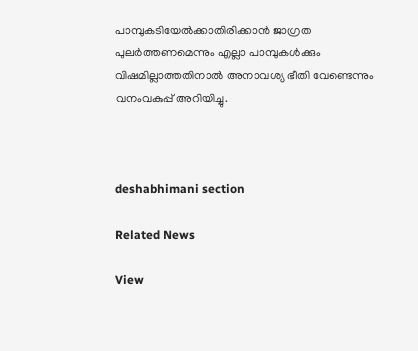പാമ്പുകടിയേൽക്കാതിരിക്കാൻ ജാഗ്രത പുലര്‍ത്തണമെന്നും എല്ലാ പാമ്പുകൾക്കും വിഷമില്ലാത്തതിനാൽ അനാവശ്യ ഭീതി വേണ്ടെന്നും വനംവകുപ്പ് അറിയിച്ചു.



deshabhimani section

Related News

View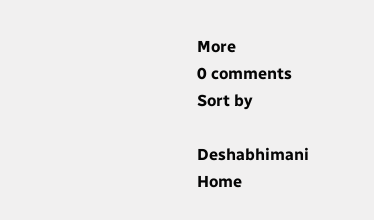More
0 comments
Sort by

Deshabhimani
Home